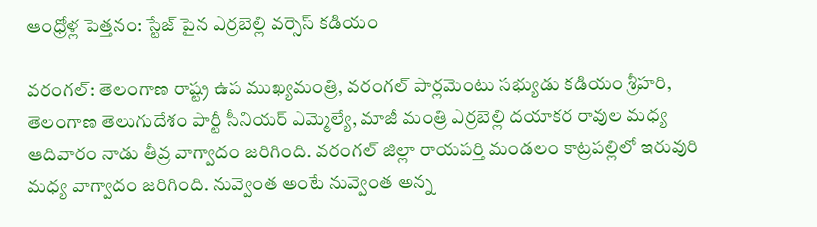ఆంధ్రోళ్ల పెత్తనం: స్టేజ్ పైన ఎర్రబెల్లి వర్సెస్ కడియం

వరంగల్: తెలంగాణ రాష్ట్ర ఉప ముఖ్యమంత్రి, వరంగల్ పార్లమెంటు సభ్యుడు కడియం శ్రీహరి, తెలంగాణ తెలుగుదేశం పార్టీ సీనియర్ ఎమ్మెల్యే, మాజీ మంత్రి ఎర్రబెల్లి దయాకర రావుల మధ్య ఆదివారం నాడు తీవ్ర వాగ్వాదం జరిగింది. వరంగల్ జిల్లా రాయపర్తి మండలం కాట్రపల్లిలో ఇరువురి మధ్య వాగ్వాదం జరిగింది. నువ్వెంత అంటే నువ్వెంత అన్న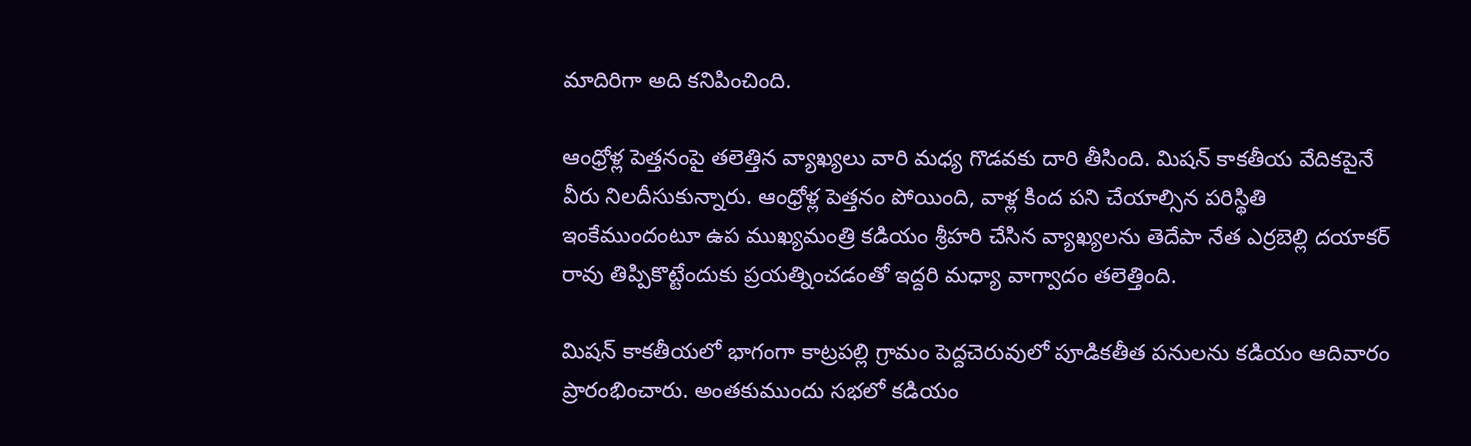మాదిరిగా అది కనిపించింది.

ఆంధ్రోళ్ల పెత్తనంపై తలెత్తిన వ్యాఖ్యలు వారి మధ్య గొడవకు దారి తీసింది. మిషన్ కాకతీయ వేదికపైనే వీరు నిలదీసుకున్నారు. ఆంధ్రోళ్ల పెత్తనం పోయింది, వాళ్ల కింద పని చేయాల్సిన పరిస్థితి ఇంకేముందంటూ ఉప ముఖ్యమంత్రి కడియం శ్రీహరి చేసిన వ్యాఖ్యలను తెదేపా నేత ఎర్రబెల్లి దయాకర్ రావు తిప్పికొట్టేందుకు ప్రయత్నించడంతో ఇద్దరి మధ్యా వాగ్వాదం తలెత్తింది.

మిషన్ కాకతీయలో భాగంగా కాట్రపల్లి గ్రామం పెద్దచెరువులో పూడికతీత పనులను కడియం ఆదివారం ప్రారంభించారు. అంతకుముందు సభలో కడియం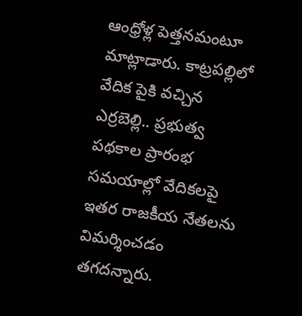ఆంధ్రోళ్ల పెత్తనమంటూ మాట్లాడారు. కాట్రపల్లిలో వేదిక పైకి వచ్చిన ఎర్రబెల్లి.. ప్రభుత్వ పథకాల ప్రారంభ సమయాల్లో వేదికలపై ఇతర రాజకీయ నేతలను విమర్శించడం తగదన్నారు.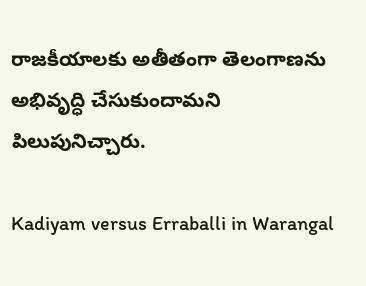రాజకీయాలకు అతీతంగా తెలంగాణను అభివృద్ధి చేసుకుందామని పిలుపునిచ్చారు.

Kadiyam versus Erraballi in Warangal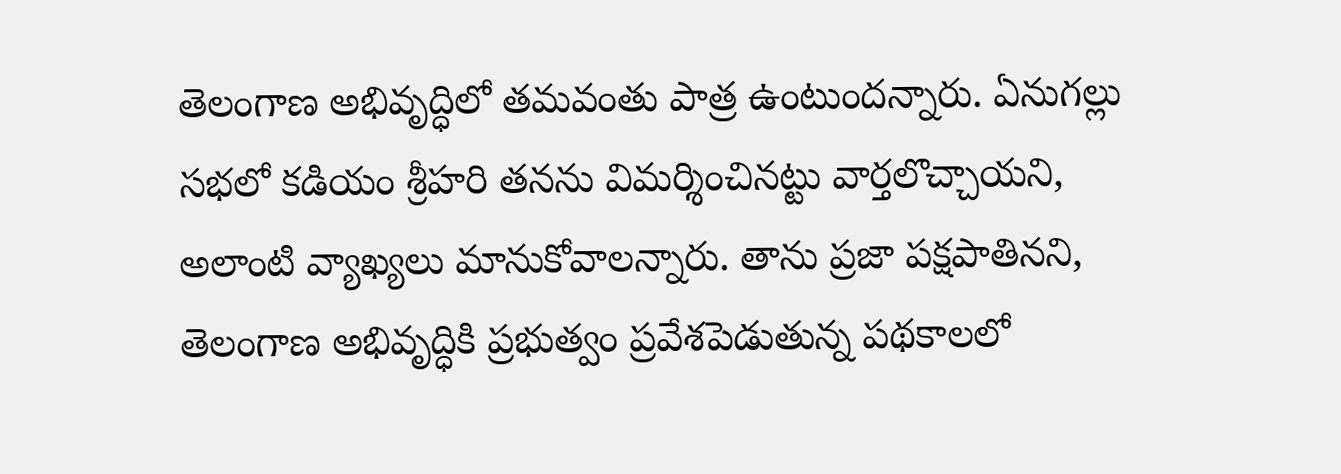తెలంగాణ అభివృద్ధిలో తమవంతు పాత్ర ఉంటుందన్నారు. ఏనుగల్లు సభలో కడియం శ్రీహరి తనను విమర్శించినట్టు వార్తలొచ్చాయని, అలాంటి వ్యాఖ్యలు మానుకోవాలన్నారు. తాను ప్రజా పక్షపాతినని, తెలంగాణ అభివృద్ధికి ప్రభుత్వం ప్రవేశపెడుతున్న పథకాలలో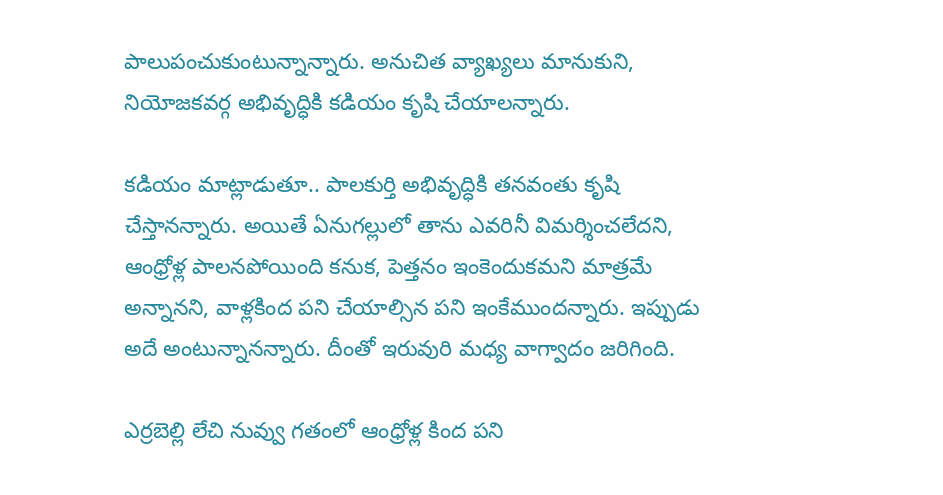పాలుపంచుకుంటున్నాన్నారు. అనుచిత వ్యాఖ్యలు మానుకుని, నియోజకవర్గ అభివృద్ధికి కడియం కృషి చేయాలన్నారు.

కడియం మాట్లాడుతూ.. పాలకుర్తి అభివృద్ధికి తనవంతు కృషి చేస్తానన్నారు. అయితే ఏనుగల్లులో తాను ఎవరినీ విమర్శించలేదని, ఆంధ్రోళ్ల పాలనపోయింది కనుక, పెత్తనం ఇంకెందుకమని మాత్రమే అన్నానని, వాళ్లకింద పని చేయాల్సిన పని ఇంకేముందన్నారు. ఇప్పుడు అదే అంటున్నానన్నారు. దీంతో ఇరువురి మధ్య వాగ్వాదం జరిగింది.

ఎర్రబెల్లి లేచి నువ్వు గతంలో ఆంధ్రోళ్ల కింద పని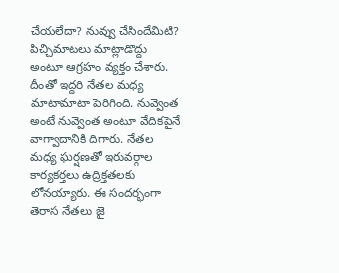చేయలేదా? నువ్వు చేసిందేమిటి? పిచ్చిమాటలు మాట్లాడొద్దు అంటూ ఆగ్రహం వ్యక్తం చేశారు. దీంతో ఇద్దరి నేతల మధ్య మాటామాటా పెరిగింది. నువ్వెంత అంటే నువ్వెంత అంటూ వేదికపైనే వాగ్వాదానికి దిగారు. నేతల మధ్య ఘర్షణతో ఇరువర్గాల కార్యకర్తలు ఉద్రిక్తతలకు లోనయ్యారు. ఈ సందర్భంగా తెరాస నేతలు జై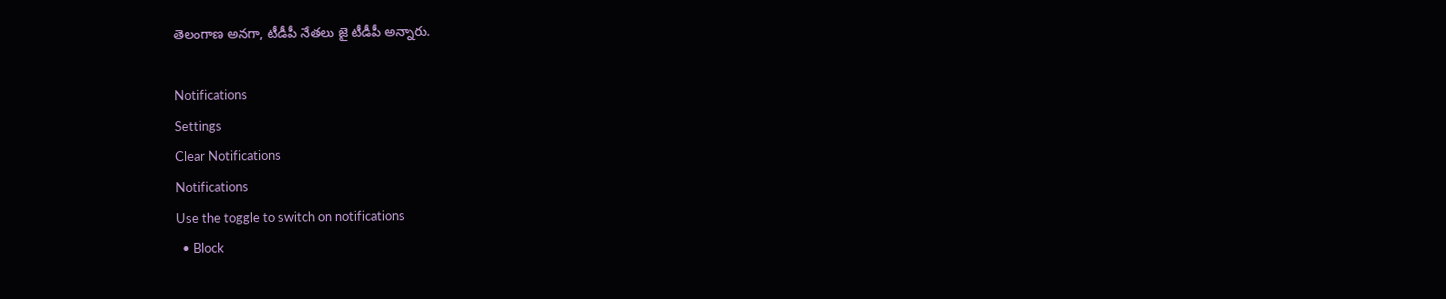తెలంగాణ అనగా, టీడీపీ నేతలు జై టీడీపీ అన్నారు.

Notifications
Settings
Clear Notifications
Notifications
Use the toggle to switch on notifications
  • Block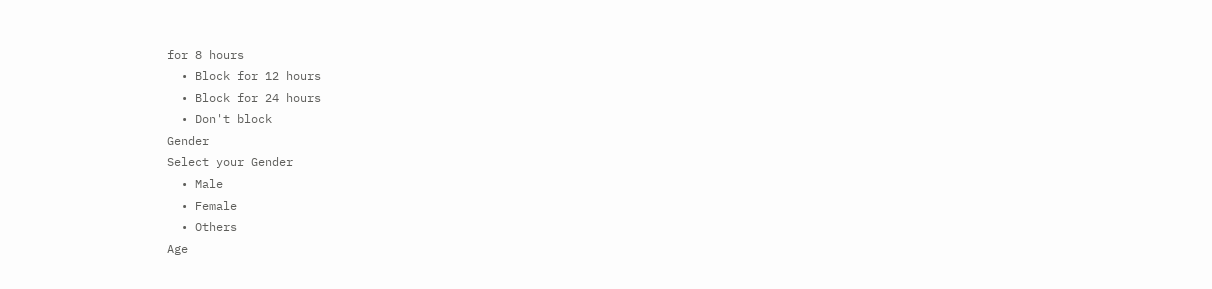for 8 hours
  • Block for 12 hours
  • Block for 24 hours
  • Don't block
Gender
Select your Gender
  • Male
  • Female
  • Others
Age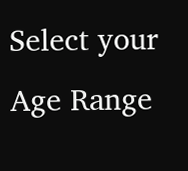Select your Age Range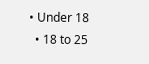• Under 18
  • 18 to 25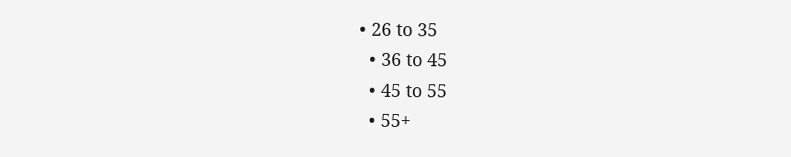• 26 to 35
  • 36 to 45
  • 45 to 55
  • 55+